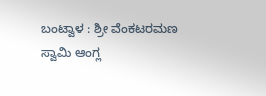ಬಂಟ್ವಾಳ : ಶ್ರೀ ವೆಂಕಟರಮಣ ಸ್ವಾಮಿ ಆಂಗ್ಲ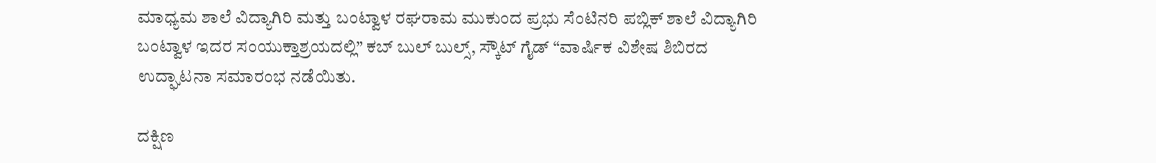ಮಾಧ್ಯಮ ಶಾಲೆ ವಿದ್ಯಾಗಿರಿ ಮತ್ತು ಬಂಟ್ವಾಳ ರಘರಾಮ ಮುಕುಂದ ಪ್ರಭು ಸೆಂಟಿನರಿ ಪಬ್ಲಿಕ್ ಶಾಲೆ ವಿದ್ಯಾಗಿರಿ ಬಂಟ್ವಾಳ ಇದರ ಸಂಯುಕ್ತಾಶ್ರಯದಲ್ಲಿ” ಕಬ್ ಬುಲ್ ಬುಲ್ಸ್, ಸ್ಕೌಟ್ ಗೈಡ್ “ವಾರ್ಷಿಕ ವಿಶೇಷ ಶಿಬಿರದ ಉದ್ಘಾಟನಾ ಸಮಾರಂಭ ನಡೆಯಿತು.

ದಕ್ಷಿಣ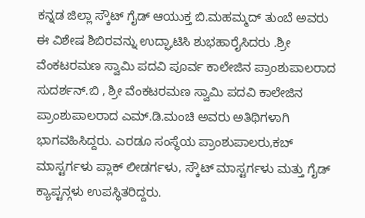ಕನ್ನಡ ಜಿಲ್ಲಾ ಸ್ಕೌಟ್ ಗೈಡ್ ಆಯುಕ್ತ ಬಿ.ಮಹಮ್ಮದ್ ತುಂಬೆ ಅವರು ಈ ವಿಶೇಷ ಶಿಬಿರವನ್ನು ಉದ್ಘಾಟಿಸಿ ಶುಭಹಾರೈಸಿದರು .ಶ್ರೀ ವೆಂಕಟರಮಣ ಸ್ವಾಮಿ ಪದವಿ ಪೂರ್ವ ಕಾಲೇಜಿನ ಪ್ರಾಂಶುಪಾಲರಾದ ಸುದರ್ಶನ್.ಬಿ , ಶ್ರೀ ವೆಂಕಟರಮಣ ಸ್ವಾಮಿ ಪದವಿ ಕಾಲೇಜಿನ ಪ್ರಾಂಶುಪಾಲರಾದ ಎಮ್.ಡಿ.ಮಂಚಿ ಅವರು ಅತಿಥಿಗಳಾಗಿ ಭಾಗವಹಿಸಿದ್ದರು. ಎರಡೂ ಸಂಸ್ಥೆಯ ಪ್ರಾಂಶುಪಾಲರು,ಕಬ್ ಮಾಸ್ಟರ್ಗಳು ಪ್ಲಾಕ್ ಲೀಡರ್ಗಳು, ಸ್ಕೌಟ್ ಮಾಸ್ಟರ್ಗಳು ಮತ್ತು ಗೈಡ್ ಕ್ಯಾಪ್ಟನ್ಗಳು ಉಪಸ್ಥಿತರಿದ್ದರು.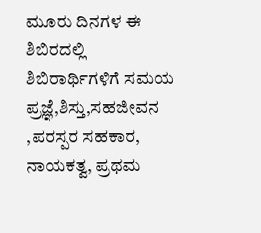ಮೂರು ದಿನಗಳ ಈ ಶಿಬಿರದಲ್ಲಿ ಶಿಬಿರಾರ್ಥಿಗಳಿಗೆ ಸಮಯ ಪ್ರಜ್ಞೆ,ಶಿಸ್ತು,ಸಹಜೀವನ ,ಪರಸ್ಪರ ಸಹಕಾರ, ನಾಯಕತ್ವ, ಪ್ರಥಮ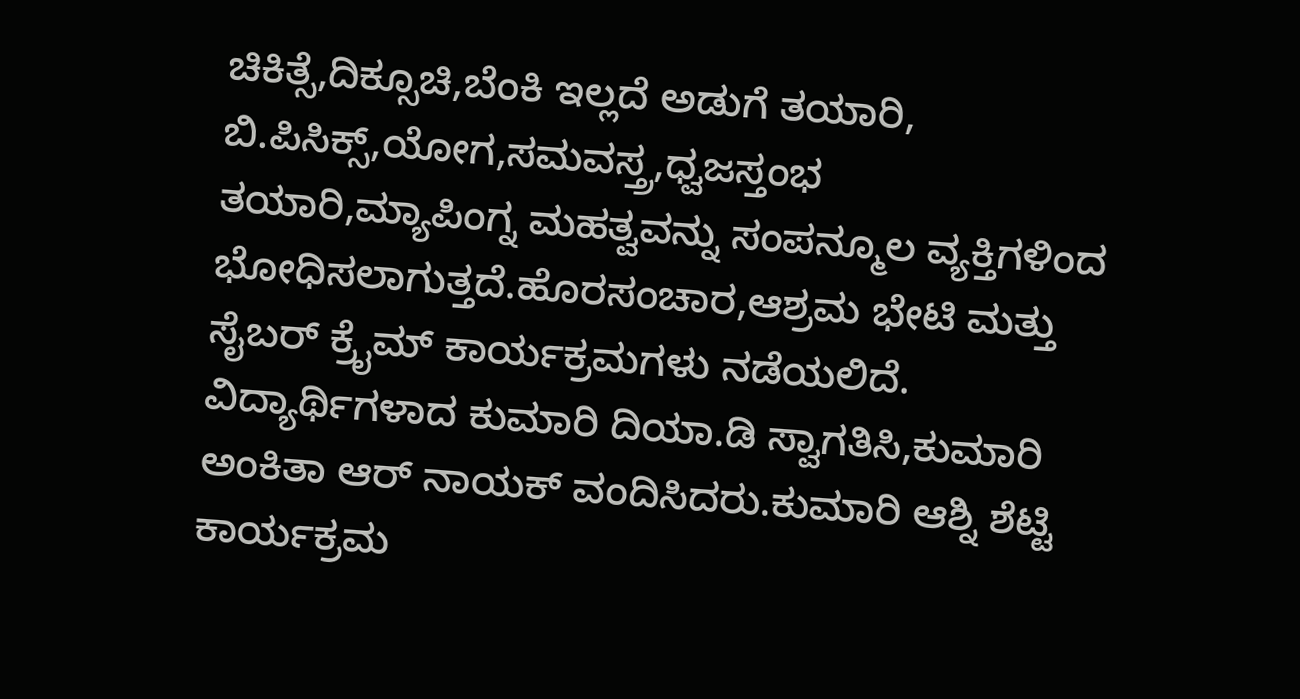ಚಿಕಿತ್ಸೆ,ದಿಕ್ಸೂಚಿ,ಬೆಂಕಿ ಇಲ್ಲದೆ ಅಡುಗೆ ತಯಾರಿ, ಬಿ.ಪಿಸಿಕ್ಸ್,ಯೋಗ,ಸಮವಸ್ತ್ರ,ಧ್ವಜಸ್ತಂಭ ತಯಾರಿ,ಮ್ಯಾಪಿಂಗ್ನ ಮಹತ್ವವನ್ನು ಸಂಪನ್ಮೂಲ ವ್ಯಕ್ತಿಗಳಿಂದ ಭೋಧಿಸಲಾಗುತ್ತದೆ.ಹೊರಸಂಚಾರ,ಆಶ್ರಮ ಭೇಟಿ ಮತ್ತು ಸೈಬರ್ ಕ್ರೈಮ್ ಕಾರ್ಯಕ್ರಮಗಳು ನಡೆಯಲಿದೆ.
ವಿದ್ಯಾರ್ಥಿಗಳಾದ ಕುಮಾರಿ ದಿಯಾ.ಡಿ ಸ್ವಾಗತಿಸಿ,ಕುಮಾರಿ ಅಂಕಿತಾ ಆರ್ ನಾಯಕ್ ವಂದಿಸಿದರು.ಕುಮಾರಿ ಆಶ್ನಿ ಶೆಟ್ಟಿ ಕಾರ್ಯಕ್ರಮ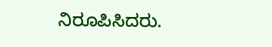ನಿರೂಪಿಸಿದರು.